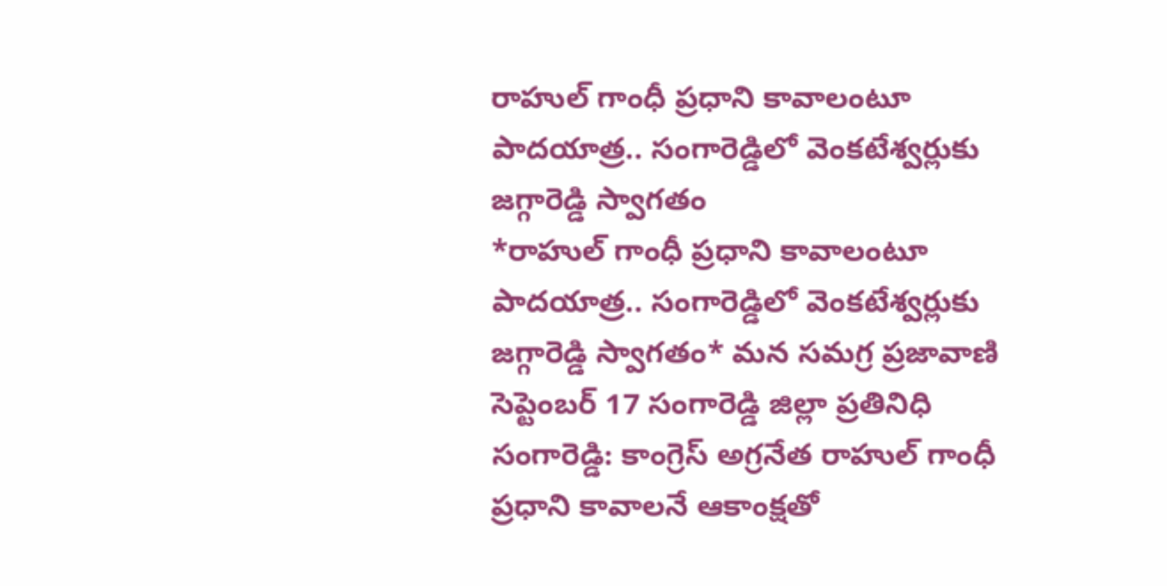రాహుల్ గాంధీ ప్రధాని కావాలంటూ పాదయాత్ర.. సంగారెడ్డిలో వెంకటేశ్వర్లుకు జగ్గారెడ్డి స్వాగతం
*రాహుల్ గాంధీ ప్రధాని కావాలంటూ పాదయాత్ర.. సంగారెడ్డిలో వెంకటేశ్వర్లుకు జగ్గారెడ్డి స్వాగతం* మన సమగ్ర ప్రజావాణి సెప్టెంబర్ 17 సంగారెడ్డి జిల్లా ప్రతినిధి సంగారెడ్డి: కాంగ్రెస్ అగ్రనేత రాహుల్ గాంధీ ప్రధాని కావాలనే ఆకాంక్షతో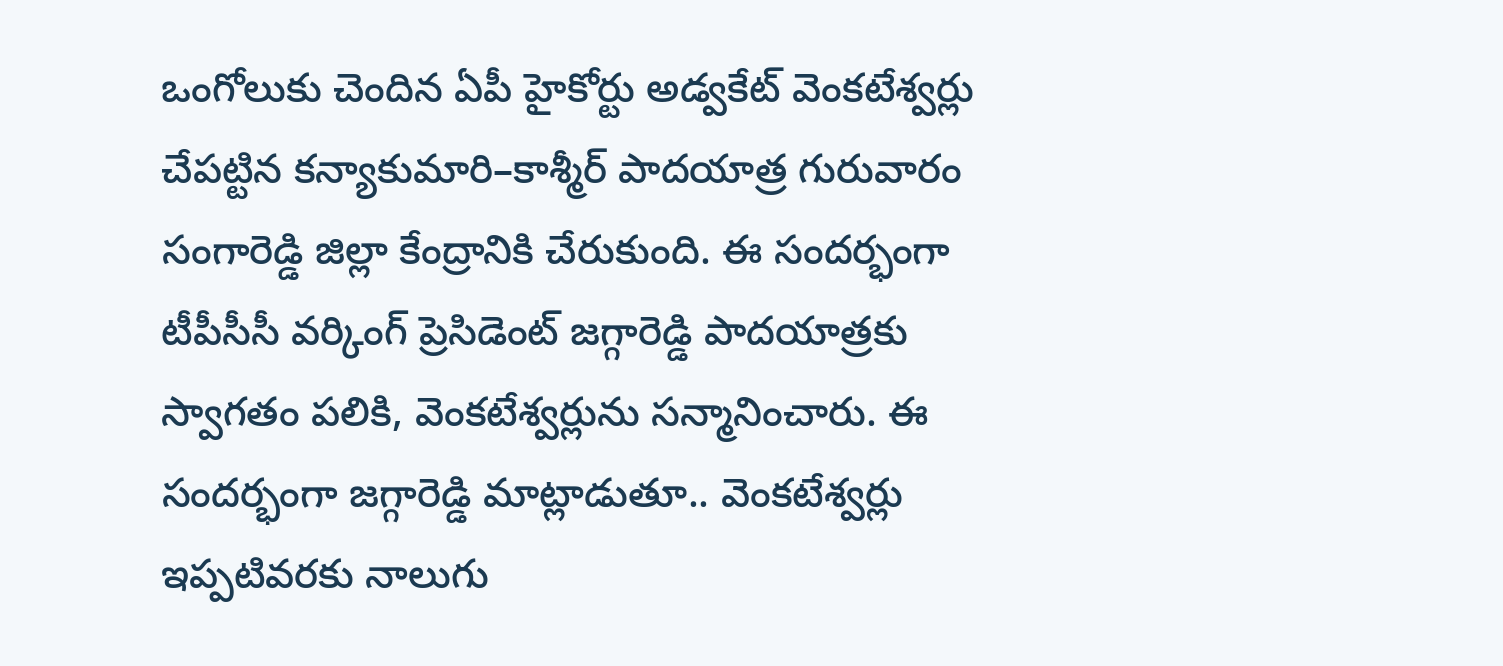ఒంగోలుకు చెందిన ఏపీ హైకోర్టు అడ్వకేట్ వెంకటేశ్వర్లు చేపట్టిన కన్యాకుమారి–కాశ్మీర్ పాదయాత్ర గురువారం సంగారెడ్డి జిల్లా కేంద్రానికి చేరుకుంది. ఈ సందర్భంగా టీపీసీసీ వర్కింగ్ ప్రెసిడెంట్ జగ్గారెడ్డి పాదయాత్రకు స్వాగతం పలికి, వెంకటేశ్వర్లును సన్మానించారు. ఈ సందర్భంగా జగ్గారెడ్డి మాట్లాడుతూ.. వెంకటేశ్వర్లు ఇప్పటివరకు నాలుగు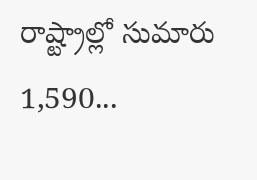రాష్ట్రాల్లో సుమారు 1,590...